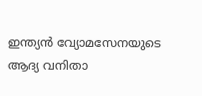ഇന്ത്യൻ വ്യോമസേനയുടെ ആദ്യ വനിതാ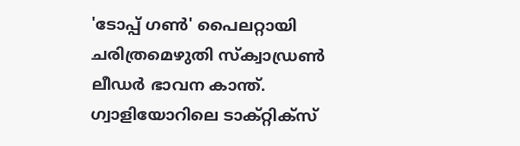'ടോപ്പ് ഗൺ' പൈലറ്റായി ചരിത്രമെഴുതി സ്ക്വാഡ്രൺ ലീഡർ ഭാവന കാന്ത്. ഗ്വാളിയോറിലെ ടാക്റ്റിക്സ്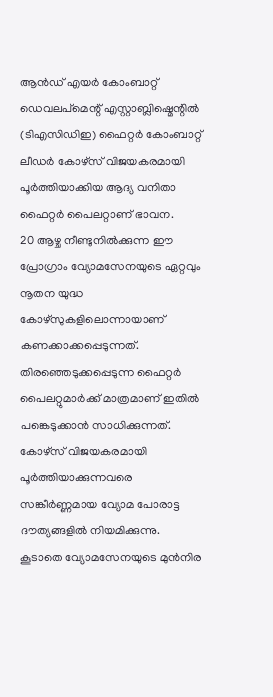ആൻഡ് എയർ കോംബാറ്റ് ഡെവലപ്മെന്റ് എസ്റ്റാബ്ലിഷ്മെന്റിൽ (ടിഎസിഡിഇ) ഫൈറ്റർ കോംബാറ്റ് ലീഡർ കോഴ്സ് വിജയകരമായി പൂർത്തിയാക്കിയ ആദ്യ വനിതാ ഫൈറ്റർ പൈലറ്റാണ് ഭാവന.
20 ആഴ്ച നീണ്ടുനിൽക്കുന്ന ഈ പ്രോഗ്രാം വ്യോമസേനയുടെ ഏറ്റവും നൂതന യുദ്ധ കോഴ്സുകളിലൊന്നായാണ് കണക്കാക്കപ്പെടുന്നത്. തിരഞ്ഞെടുക്കപ്പെടുന്ന ഫൈറ്റർ പൈലറ്റുമാർക്ക് മാത്രമാണ് ഇതിൽ പങ്കെടുക്കാൻ സാധിക്കുന്നത്. കോഴ്സ് വിജയകരമായി പൂർത്തിയാക്കുന്നവരെ സങ്കീർണ്ണമായ വ്യോമ പോരാട്ട ദൗത്യങ്ങളിൽ നിയമിക്കുന്നു. കൂടാതെ വ്യോമസേനയുടെ മുൻനിര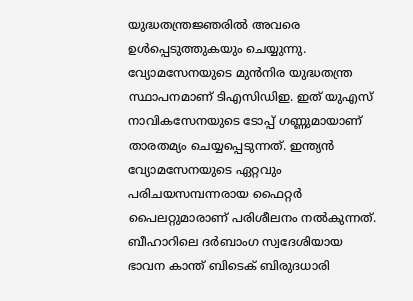യുദ്ധതന്ത്രജ്ഞരിൽ അവരെ ഉൾപ്പെടുത്തുകയും ചെയ്യുന്നു.
വ്യോമസേനയുടെ മുൻനിര യുദ്ധതന്ത്ര സ്ഥാപനമാണ് ടിഎസിഡിഇ. ഇത് യുഎസ് നാവികസേനയുടെ ടോപ്പ് ഗണ്ണുമായാണ് താരതമ്യം ചെയ്യപ്പെടുന്നത്. ഇന്ത്യൻ വ്യോമസേനയുടെ ഏറ്റവും പരിചയസമ്പന്നരായ ഫൈറ്റർ പൈലറ്റുമാരാണ് പരിശീലനം നൽകുന്നത്.
ബീഹാറിലെ ദർബാംഗ സ്വദേശിയായ ഭാവന കാന്ത് ബിടെക് ബിരുദധാരി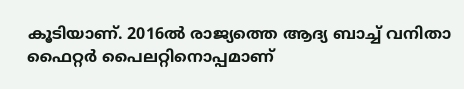കൂടിയാണ്. 2016ൽ രാജ്യത്തെ ആദ്യ ബാച്ച് വനിതാ ഫൈറ്റർ പൈലറ്റിനൊപ്പമാണ്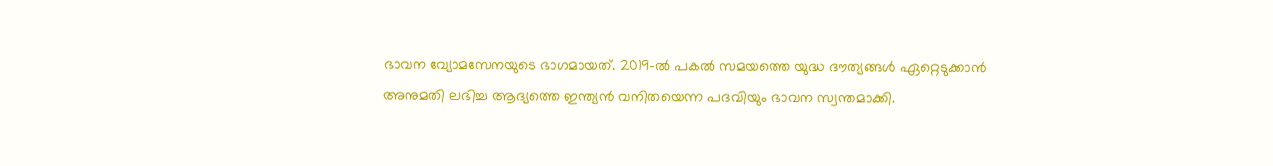ഭാവന വ്യോമസേനയുടെ ഭാഗമായത്. 2019-ൽ പകൽ സമയത്തെ യുദ്ധ ദൗത്യങ്ങൾ ഏറ്റെടുക്കാൻ അനുമതി ലഭിച്ച ആദ്യത്തെ ഇന്ത്യൻ വനിതയെന്ന പദവിയും ഭാവന സ്വന്തമാക്കി.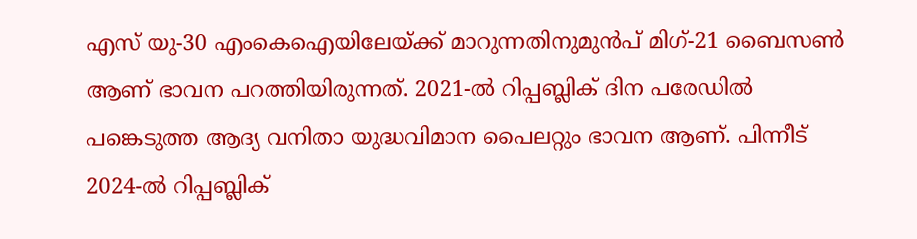എസ് യു-30 എംകെഐയിലേയ്ക്ക് മാറുന്നതിനുമുൻപ് മിഗ്-21 ബൈസൺ ആണ് ഭാവന പറത്തിയിരുന്നത്. 2021-ൽ റിപ്പബ്ലിക് ദിന പരേഡിൽ പങ്കെടുത്ത ആദ്യ വനിതാ യുദ്ധവിമാന പൈലറ്റും ഭാവന ആണ്. പിന്നീട് 2024-ൽ റിപ്പബ്ലിക്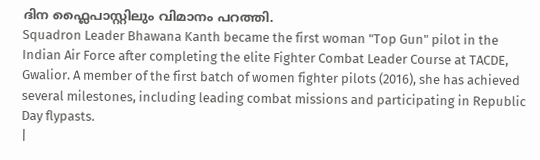ദിന ഫ്ലൈപാസ്റ്റിലും വിമാനം പറത്തി.
Squadron Leader Bhawana Kanth became the first woman "Top Gun" pilot in the Indian Air Force after completing the elite Fighter Combat Leader Course at TACDE, Gwalior. A member of the first batch of women fighter pilots (2016), she has achieved several milestones, including leading combat missions and participating in Republic Day flypasts.
|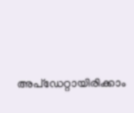അപ്ഡേറ്റായിരിക്കാം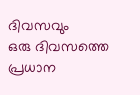ദിവസവും
ഒരു ദിവസത്തെ പ്രധാന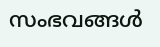സംഭവങ്ങൾ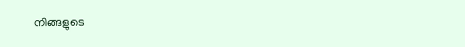നിങ്ങളുടെ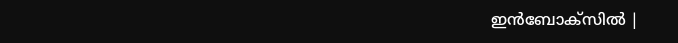ഇൻബോക്സിൽ |